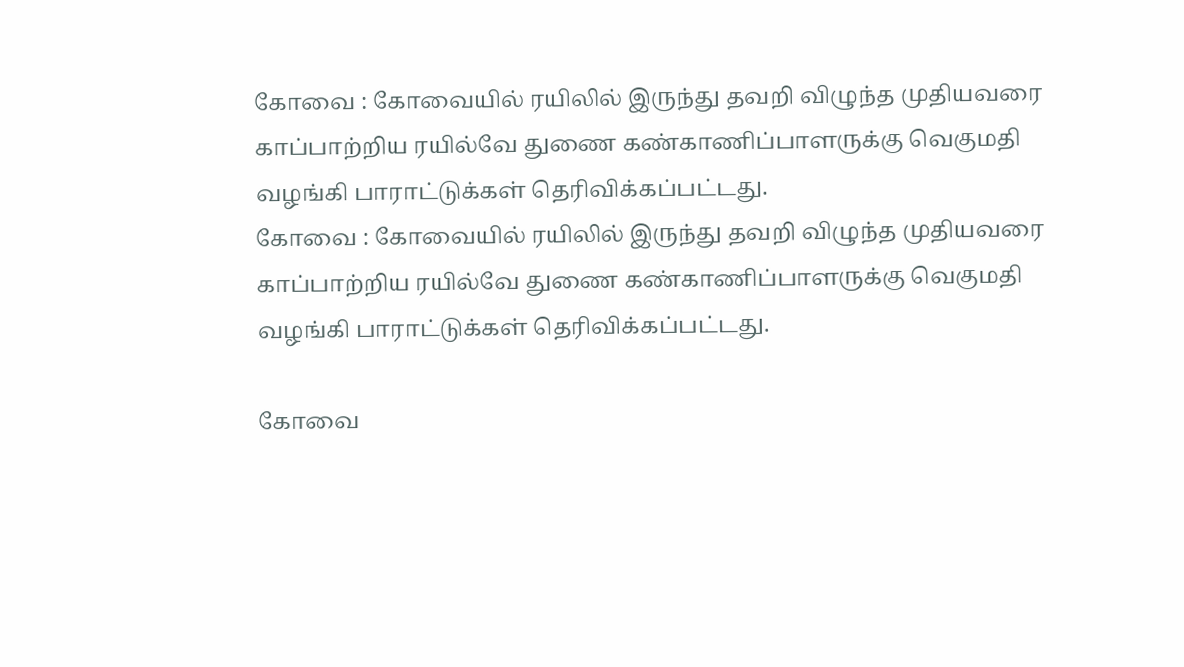கோவை : கோவையில் ரயிலில் இருந்து தவறி விழுந்த முதியவரை காப்பாற்றிய ரயில்வே துணை கண்காணிப்பாளருக்கு வெகுமதி வழங்கி பாராட்டுக்கள் தெரிவிக்கப்பட்டது.
கோவை : கோவையில் ரயிலில் இருந்து தவறி விழுந்த முதியவரை காப்பாற்றிய ரயில்வே துணை கண்காணிப்பாளருக்கு வெகுமதி வழங்கி பாராட்டுக்கள் தெரிவிக்கப்பட்டது.

கோவை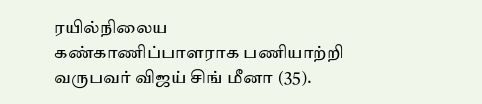ரயில்நிலைய கண்காணிப்பாளராக பணியாற்றி வருபவர் விஜய் சிங் மீனா (35).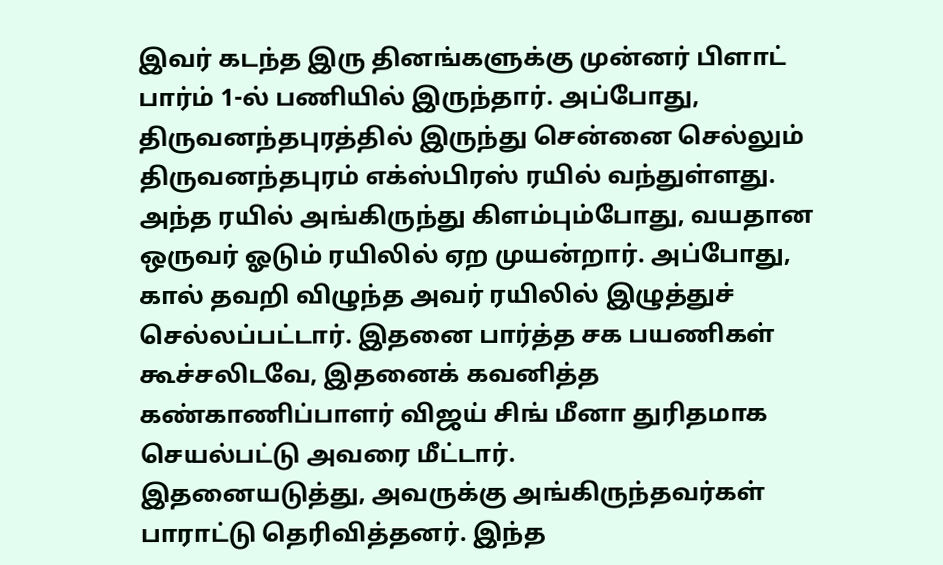இவர் கடந்த இரு தினங்களுக்கு முன்னர் பிளாட் பார்ம் 1-ல் பணியில் இருந்தார். அப்போது, திருவனந்தபுரத்தில் இருந்து சென்னை செல்லும் திருவனந்தபுரம் எக்ஸ்பிரஸ் ரயில் வந்துள்ளது. அந்த ரயில் அங்கிருந்து கிளம்பும்போது, வயதான ஒருவர் ஓடும் ரயிலில் ஏற முயன்றார். அப்போது, கால் தவறி விழுந்த அவர் ரயிலில் இழுத்துச் செல்லப்பட்டார். இதனை பார்த்த சக பயணிகள் கூச்சலிடவே, இதனைக் கவனித்த கண்காணிப்பாளர் விஜய் சிங் மீனா துரிதமாக செயல்பட்டு அவரை மீட்டார்.
இதனையடுத்து, அவருக்கு அங்கிருந்தவர்கள் பாராட்டு தெரிவித்தனர். இந்த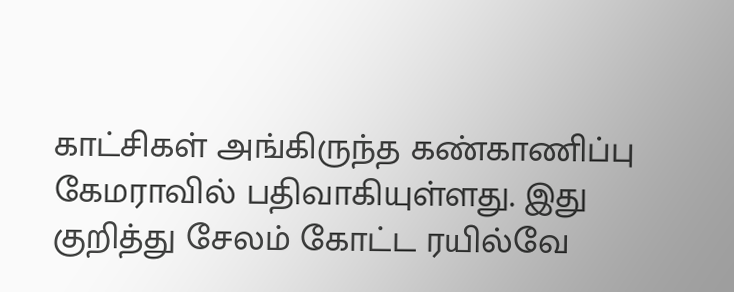காட்சிகள் அங்கிருந்த கண்காணிப்பு கேமராவில் பதிவாகியுள்ளது. இது குறித்து சேலம் கோட்ட ரயில்வே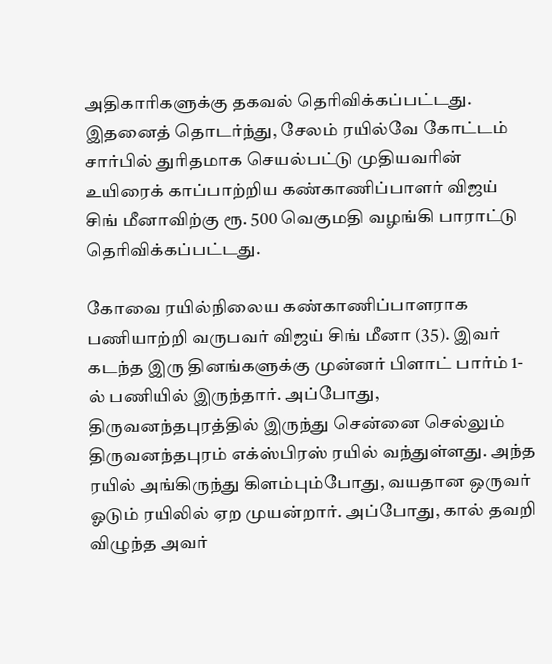அதிகாரிகளுக்கு தகவல் தெரிவிக்கப்பட்டது. இதனைத் தொடர்ந்து, சேலம் ரயில்வே கோட்டம் சார்பில் துரிதமாக செயல்பட்டு முதியவரின் உயிரைக் காப்பாற்றிய கண்காணிப்பாளர் விஜய் சிங் மீனாவிற்கு ரூ. 500 வெகுமதி வழங்கி பாராட்டு தெரிவிக்கப்பட்டது.

கோவை ரயில்நிலைய கண்காணிப்பாளராக பணியாற்றி வருபவர் விஜய் சிங் மீனா (35). இவர் கடந்த இரு தினங்களுக்கு முன்னர் பிளாட் பார்ம் 1-ல் பணியில் இருந்தார். அப்போது, திருவனந்தபுரத்தில் இருந்து சென்னை செல்லும் திருவனந்தபுரம் எக்ஸ்பிரஸ் ரயில் வந்துள்ளது. அந்த ரயில் அங்கிருந்து கிளம்பும்போது, வயதான ஒருவர் ஓடும் ரயிலில் ஏற முயன்றார். அப்போது, கால் தவறி விழுந்த அவர்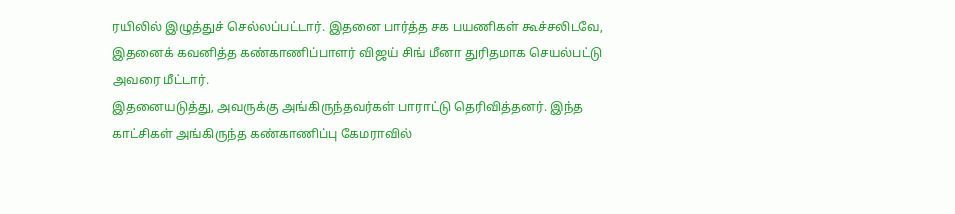ரயிலில் இழுத்துச் செல்லப்பட்டார். இதனை பார்த்த சக பயணிகள் கூச்சலிடவே, இதனைக் கவனித்த கண்காணிப்பாளர் விஜய் சிங் மீனா துரிதமாக செயல்பட்டு அவரை மீட்டார்.
இதனையடுத்து, அவருக்கு அங்கிருந்தவர்கள் பாராட்டு தெரிவித்தனர். இந்த காட்சிகள் அங்கிருந்த கண்காணிப்பு கேமராவில்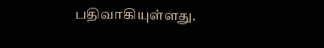பதிவாகியுள்ளது.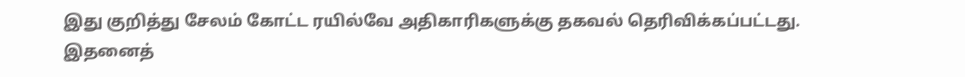இது குறித்து சேலம் கோட்ட ரயில்வே அதிகாரிகளுக்கு தகவல் தெரிவிக்கப்பட்டது. இதனைத்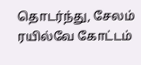தொடர்ந்து, சேலம் ரயில்வே கோட்டம்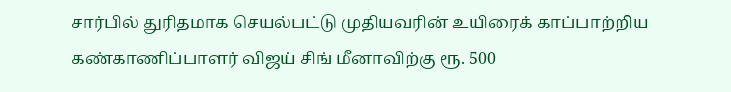சார்பில் துரிதமாக செயல்பட்டு முதியவரின் உயிரைக் காப்பாற்றிய கண்காணிப்பாளர் விஜய் சிங் மீனாவிற்கு ரூ. 500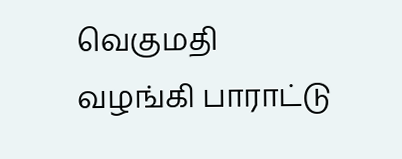வெகுமதி வழங்கி பாராட்டு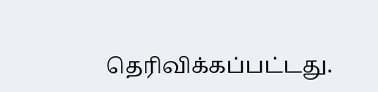தெரிவிக்கப்பட்டது.